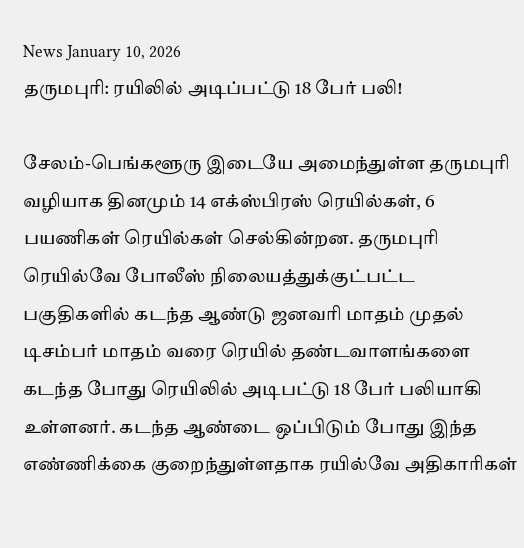News January 10, 2026
தருமபுரி: ரயிலில் அடிப்பட்டு 18 பேர் பலி!

சேலம்-பெங்களூரு இடையே அமைந்துள்ள தருமபுரி வழியாக தினமும் 14 எக்ஸ்பிரஸ் ரெயில்கள், 6 பயணிகள் ரெயில்கள் செல்கின்றன. தருமபுரி ரெயில்வே போலீஸ் நிலையத்துக்குட்பட்ட பகுதிகளில் கடந்த ஆண்டு ஜனவரி மாதம் முதல் டிசம்பர் மாதம் வரை ரெயில் தண்டவாளங்களை கடந்த போது ரெயிலில் அடிபட்டு 18 பேர் பலியாகி உள்ளனர். கடந்த ஆண்டை ஒப்பிடும் போது இந்த எண்ணிக்கை குறைந்துள்ளதாக ரயில்வே அதிகாரிகள்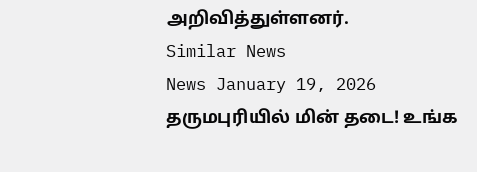அறிவித்துள்ளனர்.
Similar News
News January 19, 2026
தருமபுரியில் மின் தடை! உங்க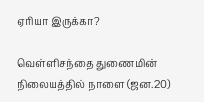ஏரியா இருக்கா?

வெள்ளிசந்தை துணைமின் நிலையத்தில் நாளை (ஜன.20)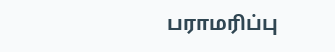பராமரிப்பு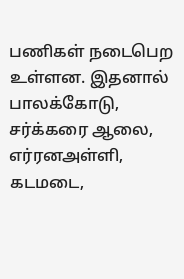பணிகள் நடைபெற உள்ளன. இதனால் பாலக்கோடு, சர்க்கரை ஆலை, எர்ரனஅள்ளி, கடமடை,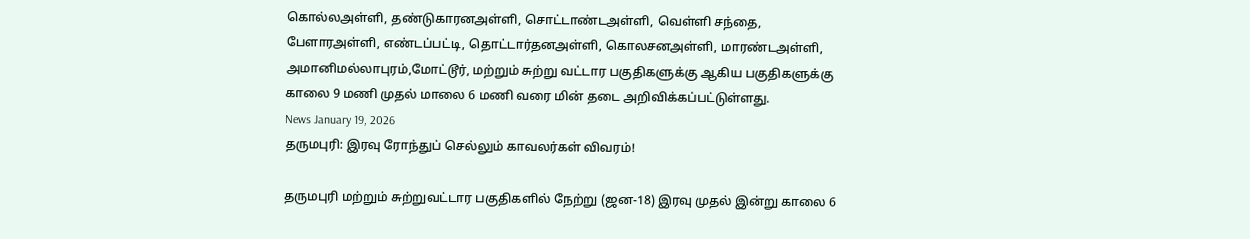கொல்லஅள்ளி, தண்டுகாரனஅள்ளி, சொட்டாண்டஅள்ளி, வெள்ளி சந்தை, பேளாரஅள்ளி, எண்டப்பட்டி, தொட்டார்தனஅள்ளி, கொலசனஅள்ளி, மாரண்டஅள்ளி, அமானிமல்லாபுரம்,மோட்டூர், மற்றும் சுற்று வட்டார பகுதிகளுக்கு ஆகிய பகுதிகளுக்கு காலை 9 மணி முதல் மாலை 6 மணி வரை மின் தடை அறிவிக்கப்பட்டுள்ளது.
News January 19, 2026
தருமபுரி: இரவு ரோந்துப் செல்லும் காவலர்கள் விவரம்!

தருமபுரி மற்றும் சுற்றுவட்டார பகுதிகளில் நேற்று (ஜன-18) இரவு முதல் இன்று காலை 6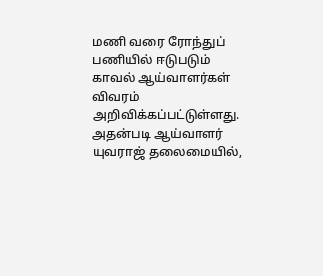மணி வரை ரோந்துப் பணியில் ஈடுபடும் காவல் ஆய்வாளர்கள் விவரம் அறிவிக்கப்பட்டுள்ளது. அதன்படி ஆய்வாளர் யுவராஜ் தலைமையில்,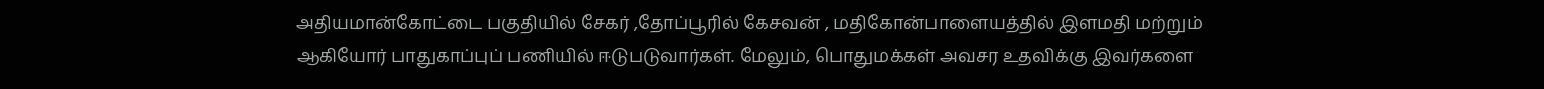அதியமான்கோட்டை பகுதியில் சேகர் ,தோப்பூரில் கேசவன் , மதிகோன்பாளையத்தில் இளமதி மற்றும் ஆகியோர் பாதுகாப்புப் பணியில் ஈடுபடுவார்கள். மேலும், பொதுமக்கள் அவசர உதவிக்கு இவர்களை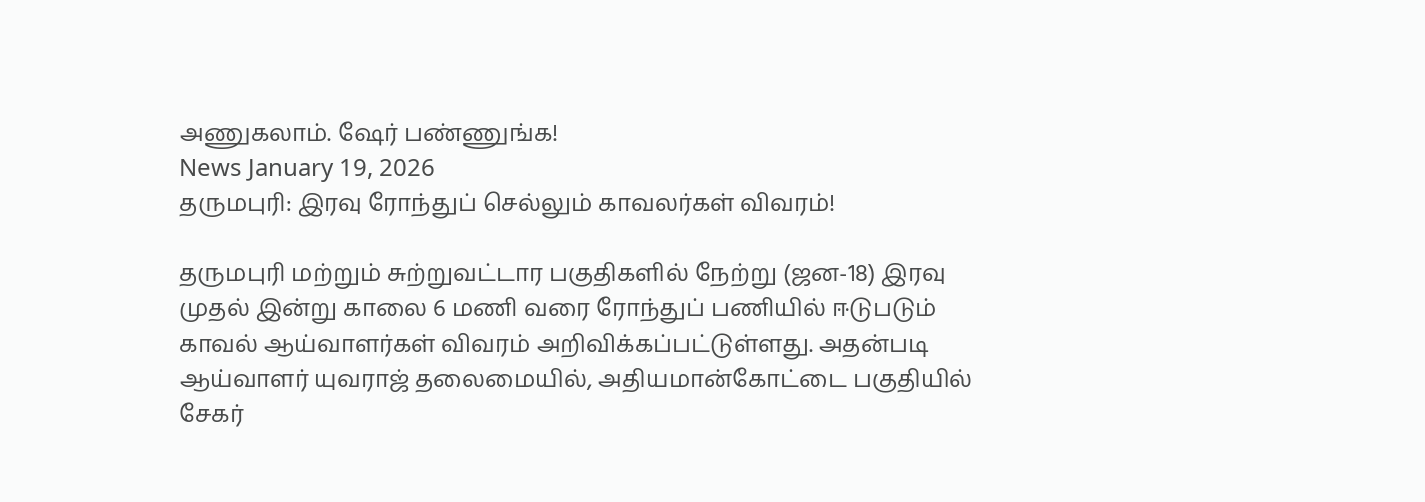அணுகலாம். ஷேர் பண்ணுங்க!
News January 19, 2026
தருமபுரி: இரவு ரோந்துப் செல்லும் காவலர்கள் விவரம்!

தருமபுரி மற்றும் சுற்றுவட்டார பகுதிகளில் நேற்று (ஜன-18) இரவு முதல் இன்று காலை 6 மணி வரை ரோந்துப் பணியில் ஈடுபடும் காவல் ஆய்வாளர்கள் விவரம் அறிவிக்கப்பட்டுள்ளது. அதன்படி ஆய்வாளர் யுவராஜ் தலைமையில், அதியமான்கோட்டை பகுதியில் சேகர்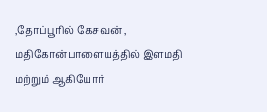,தோப்பூரில் கேசவன் , மதிகோன்பாளையத்தில் இளமதி மற்றும் ஆகியோர்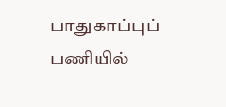பாதுகாப்புப் பணியில்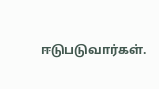ஈடுபடுவார்கள்.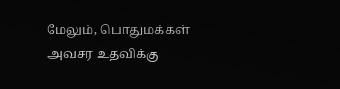மேலும், பொதுமக்கள் அவசர உதவிக்கு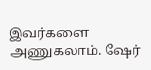இவர்களை அணுகலாம். ஷேர்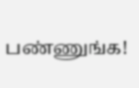பண்ணுங்க!